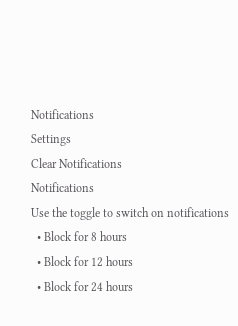Notifications
Settings
Clear Notifications
Notifications
Use the toggle to switch on notifications
  • Block for 8 hours
  • Block for 12 hours
  • Block for 24 hours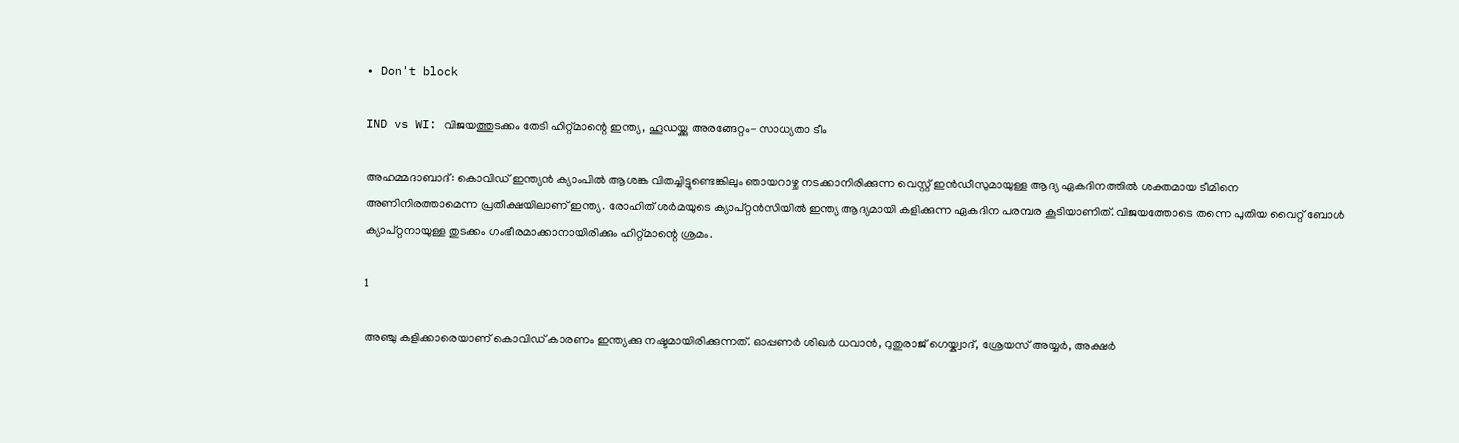• Don't block

IND vs WI: വിജയത്തുടക്കം തേടി ഹിറ്റ്മാന്റെ ഇന്ത്യ, ഹൂഡയ്ക്കു അരങ്ങേറ്റം- സാധ്യതാ ടീം

അഹമ്മദാബാദ്: കൊവിഡ് ഇന്ത്യന്‍ ക്യാംപില്‍ ആശങ്ക വിതച്ചിട്ടുണ്ടെങ്കിലും ഞായറാഴ്ച നടക്കാനിരിക്കുന്ന വെസ്റ്റ് ഇന്‍ഡീസുമായുള്ള ആദ്യ ഏകദിനത്തില്‍ ശക്തമായ ടീമിനെ അണിനിരത്താമെന്ന പ്രതീക്ഷയിലാണ് ഇന്ത്യ. രോഹിത് ശര്‍മയുടെ ക്യാപ്റ്റന്‍സിയില്‍ ഇന്ത്യ ആദ്യമായി കളിക്കുന്ന ഏകദിന പരമ്പര കൂടിയാണിത്. വിജയത്തോടെ തന്നെ പുതിയ വൈറ്റ് ബോള്‍ ക്യാപ്റ്റനായുള്ള തുടക്കം ഗംഭീരമാക്കാനായിരിക്കും ഹിറ്റ്മാന്റെ ശ്രമം.

1

അഞ്ചു കളിക്കാരെയാണ് കൊവിഡ് കാരണം ഇന്ത്യക്കു നഷ്ടമായിരിക്കുന്നത്. ഓപ്പണര്‍ ശിഖര്‍ ധവാന്‍, റുതുരാജ് ഗെയ്ക്വാദ്, ശ്രേയസ് അയ്യര്‍, അക്ഷര്‍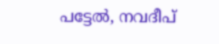പട്ടേല്‍, നവദീപ്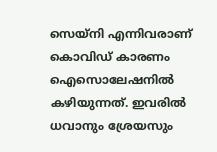സെയ്‌നി എന്നിവരാണ് കൊവിഡ് കാരണം ഐസൊലേഷനില്‍ കഴിയുന്നത്. ഇവരില്‍ ധവാനും ശ്രേയസും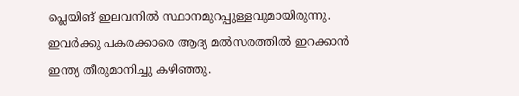പ്ലെയിങ് ഇലവനില്‍ സ്ഥാനമുറപ്പുള്ളവുമായിരുന്നു. ഇവര്‍ക്കു പകരക്കാരെ ആദ്യ മല്‍സരത്തില്‍ ഇറക്കാന്‍ ഇന്ത്യ തീരുമാനിച്ചു കഴിഞ്ഞു.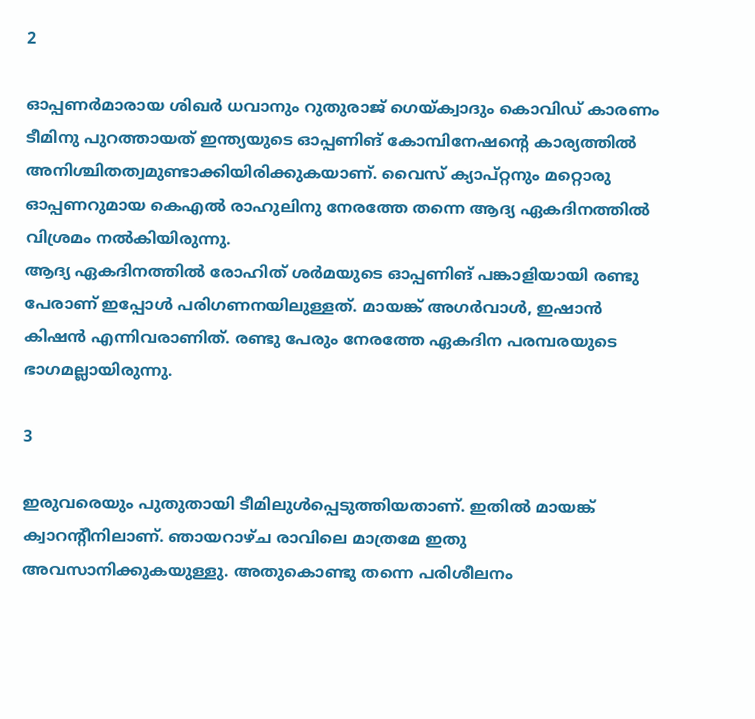2

ഓപ്പണര്‍മാരായ ശിഖര്‍ ധവാനും റുതുരാജ് ഗെയ്ക്വാദും കൊവിഡ് കാരണം ടീമിനു പുറത്തായത് ഇന്ത്യയുടെ ഓപ്പണിങ് കോമ്പിനേഷന്റെ കാര്യത്തില്‍ അനിശ്ചിതത്വമുണ്ടാക്കിയിരിക്കുകയാണ്. വൈസ് ക്യാപ്റ്റനും മറ്റൊരു ഓപ്പണറുമായ കെഎല്‍ രാഹുലിനു നേരത്തേ തന്നെ ആദ്യ ഏകദിനത്തില്‍ വിശ്രമം നല്‍കിയിരുന്നു.
ആദ്യ ഏകദിനത്തില്‍ രോഹിത് ശര്‍മയുടെ ഓപ്പണിങ് പങ്കാളിയായി രണ്ടു പേരാണ് ഇപ്പോള്‍ പരിഗണനയിലുള്ളത്. മായങ്ക് അഗര്‍വാള്‍, ഇഷാന്‍ കിഷന്‍ എന്നിവരാണിത്. രണ്ടു പേരും നേരത്തേ ഏകദിന പരമ്പരയുടെ ഭാഗമല്ലായിരുന്നു.

3

ഇരുവരെയും പുതുതായി ടീമിലുള്‍പ്പെടുത്തിയതാണ്. ഇതില്‍ മായങ്ക് ക്വാറന്റീനിലാണ്. ഞായറാഴ്ച രാവിലെ മാത്രമേ ഇതു അവസാനിക്കുകയുള്ളു. അതുകൊണ്ടു തന്നെ പരിശീലനം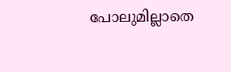പോലുമില്ലാതെ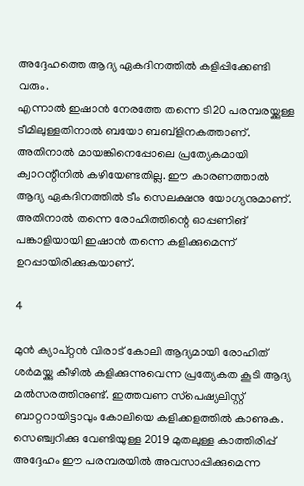അദ്ദേഹത്തെ ആദ്യ ഏകദിനത്തില്‍ കളിപ്പിക്കേണ്ടി വരും.
എന്നാല്‍ ഇഷാന്‍ നേരത്തേ തന്നെ ടി20 പരമ്പരയ്ക്കുള്ള ടീമിലുള്ളതിനാല്‍ ബയോ ബബ്‌ളിനകത്താണ്. അതിനാല്‍ മായങ്കിനെപ്പോലെ പ്രത്യേകമായി ക്വാറന്റീനില്‍ കഴിയേണ്ടതില്ല. ഈ കാരണത്താല്‍ ആദ്യ ഏകദിനത്തില്‍ ടീം സെലക്ഷനു യോഗ്യനുമാണ്. അതിനാല്‍ തന്നെ രോഹിത്തിന്റെ ഓപ്പണിങ് പങ്കാളിയായി ഇഷാന്‍ തന്നെ കളിക്കുമെന്ന് ഉറപ്പായിരിക്കുകയാണ്.

4

മുന്‍ ക്യാപ്റ്റന്‍ വിരാട് കോലി ആദ്യമായി രോഹിത് ശര്‍മയ്ക്കു കീഴില്‍ കളിക്കുന്നുവെന്ന പ്രത്യേകത കൂടി ആദ്യ മല്‍സരത്തിനുണ്ട്. ഇത്തവണ സ്‌പെഷ്യലിസ്റ്റ് ബാറ്ററായിട്ടാവും കോലിയെ കളിക്കളത്തില്‍ കാണുക. സെഞ്ച്വറിക്കു വേണ്ടിയുള്ള 2019 മുതലുള്ള കാത്തിരിപ്പ് അദ്ദേഹം ഈ പരമ്പരയില്‍ അവസാപ്പിക്കുമെന്ന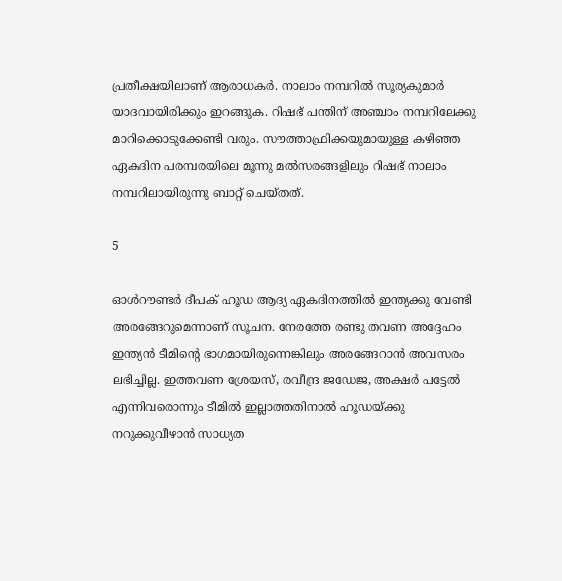പ്രതീക്ഷയിലാണ് ആരാധകര്‍. നാലാം നമ്പറില്‍ സൂര്യകുമാര്‍ യാദവായിരിക്കും ഇറങ്ങുക. റിഷഭ് പന്തിന് അഞ്ചാം നമ്പറിലേക്കു മാറിക്കൊടുക്കേണ്ടി വരും. സൗത്താഫ്രിക്കയുമായുള്ള കഴിഞ്ഞ ഏകദിന പരമ്പരയിലെ മൂന്നു മല്‍സരങ്ങളിലും റിഷഭ് നാലാം നമ്പറിലായിരുന്നു ബാറ്റ് ചെയ്തത്.

5

ഓള്‍റൗണ്ടര്‍ ദീപക് ഹൂഡ ആദ്യ ഏകദിനത്തില്‍ ഇന്ത്യക്കു വേണ്ടി അരങ്ങേറുമെന്നാണ് സൂചന. നേരത്തേ രണ്ടു തവണ അദ്ദേഹം ഇന്ത്യന്‍ ടീമിന്റെ ഭാഗമായിരുന്നെങ്കിലും അരങ്ങേറാന്‍ അവസരം ലഭിച്ചില്ല. ഇത്തവണ ശ്രേയസ്, രവീന്ദ്ര ജഡേജ, അക്ഷര്‍ പട്ടേല്‍ എന്നിവരൊന്നും ടീമില്‍ ഇല്ലാത്തതിനാല്‍ ഹൂഡയ്ക്കു നറുക്കുവീഴാന്‍ സാധ്യത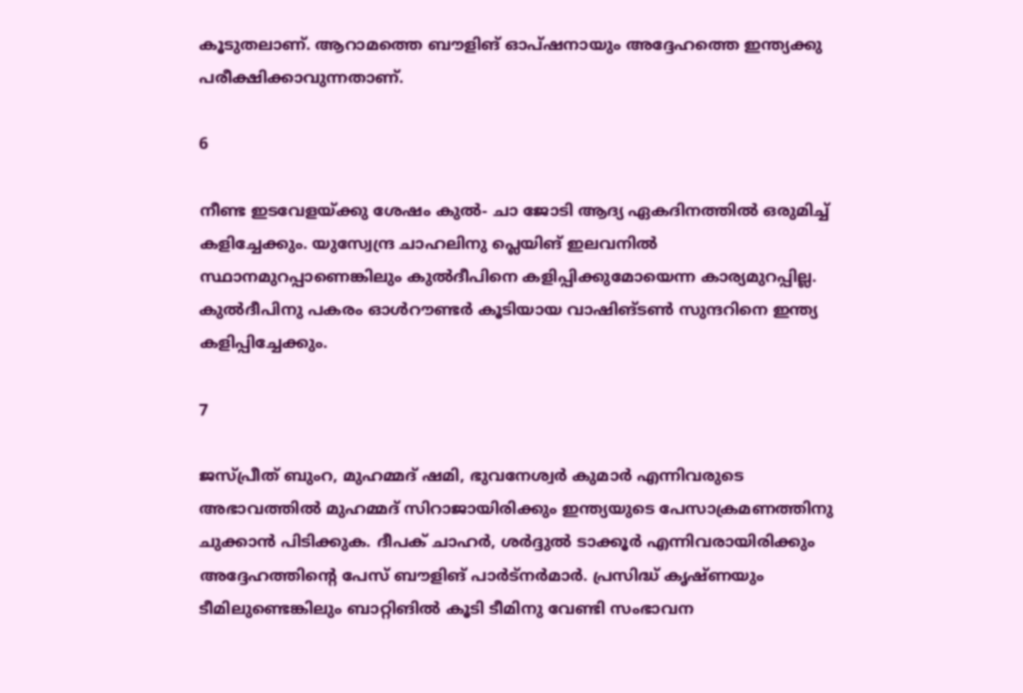കൂടുതലാണ്. ആറാമത്തെ ബൗളിങ് ഓപ്ഷനായും അദ്ദേഹത്തെ ഇന്ത്യക്കു പരീക്ഷിക്കാവുന്നതാണ്.

6

നീണ്ട ഇടവേളയ്ക്കു ശേഷം കുല്‍- ചാ ജോടി ആദ്യ ഏകദിനത്തില്‍ ഒരുമിച്ച് കളിച്ചേക്കും. യുസ്വേന്ദ്ര ചാഹലിനു പ്ലെയിങ് ഇലവനില്‍ സ്ഥാനമുറപ്പാണെങ്കിലും കുല്‍ദീപിനെ കളിപ്പിക്കുമോയെന്ന കാര്യമുറപ്പില്ല. കുല്‍ദീപിനു പകരം ഓള്‍റൗണ്ടര്‍ കൂടിയായ വാഷിങ്ടണ്‍ സുന്ദറിനെ ഇന്ത്യ കളിപ്പിച്ചേക്കും.

7

ജസ്പ്രീത് ബുംറ, മുഹമ്മദ് ഷമി, ഭുവനേശ്വര്‍ കുമാര്‍ എന്നിവരുടെ അഭാവത്തില്‍ മുഹമ്മദ് സിറാജായിരിക്കും ഇന്ത്യയുടെ പേസാക്രമണത്തിനു ചുക്കാന്‍ പിടിക്കുക. ദീപക് ചാഹര്‍, ശര്‍ദ്ദുല്‍ ടാക്കൂര്‍ എന്നിവരായിരിക്കും അദ്ദേഹത്തിന്റെ പേസ് ബൗളിങ് പാര്‍ട്‌നര്‍മാര്‍. പ്രസിദ്ധ് കൃഷ്ണയും ടീമിലുണ്ടെങ്കിലും ബാറ്റിങില്‍ കൂടി ടീമിനു വേണ്ടി സംഭാവന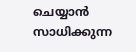ചെയ്യാന്‍ സാധിക്കുന്ന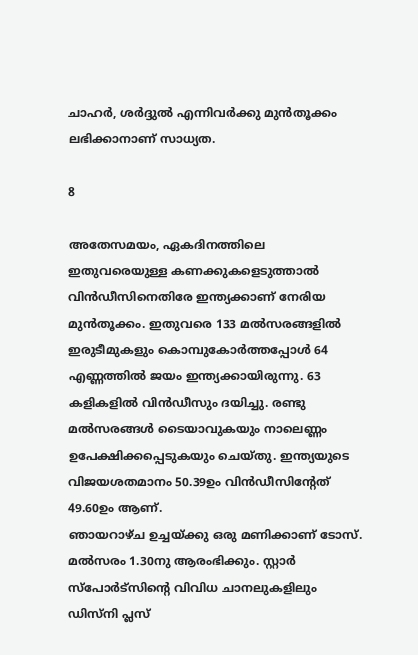ചാഹര്‍, ശര്‍ദ്ദുല്‍ എന്നിവര്‍ക്കു മുന്‍തൂക്കം ലഭിക്കാനാണ് സാധ്യത.

8

അതേസമയം, ഏകദിനത്തിലെ ഇതുവരെയുള്ള കണക്കുകളെടുത്താല്‍ വിന്‍ഡീസിനെതിരേ ഇന്ത്യക്കാണ് നേരിയ മുന്‍തൂക്കം. ഇതുവരെ 133 മല്‍സരങ്ങളില്‍ ഇരുടീമുകളും കൊമ്പുകോര്‍ത്തപ്പോള്‍ 64 എണ്ണത്തില്‍ ജയം ഇന്ത്യക്കായിരുന്നു. 63 കളികളില്‍ വിന്‍ഡീസും ദയിച്ചു. രണ്ടു മല്‍സരങ്ങള്‍ ടൈയാവുകയും നാലെണ്ണം ഉപേക്ഷിക്കപ്പെടുകയും ചെയ്തു. ഇന്ത്യയുടെ വിജയശതമാനം 50.39ഉം വിന്‍ഡീസിന്റേത് 49.60ഉം ആണ്.
ഞായറാഴ്ച ഉച്ചയ്ക്കു ഒരു മണിക്കാണ് ടോസ്. മല്‍സരം 1.30നു ആരംഭിക്കും. സ്റ്റാര്‍ സ്‌പോര്‍ട്‌സിന്റെ വിവിധ ചാനലുകളിലും ഡിസ്‌നി പ്ലസ്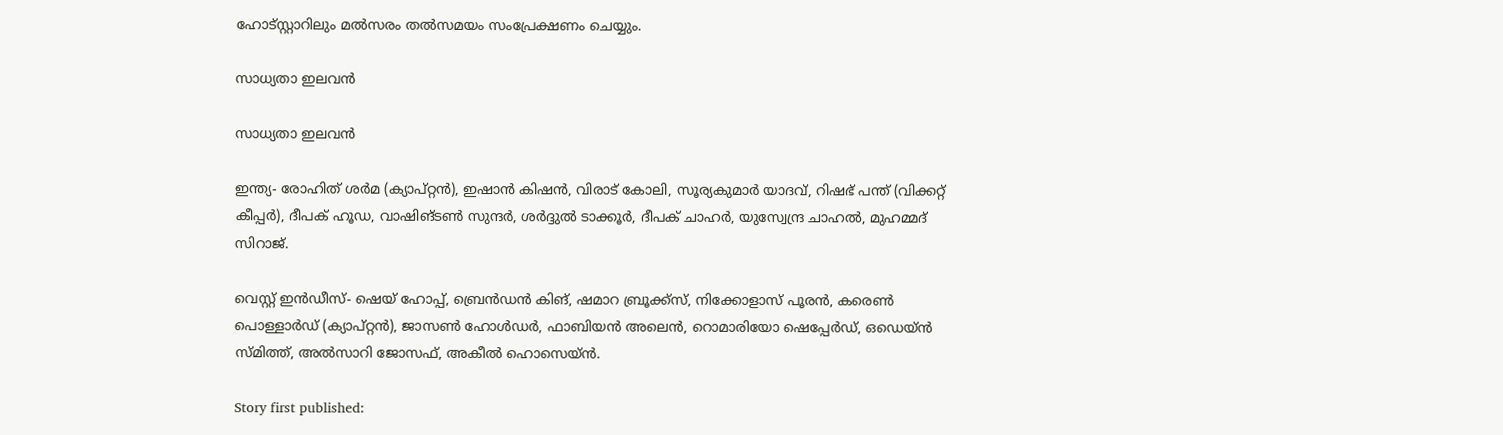ഹോട്‌സ്റ്റാറിലും മല്‍സരം തല്‍സമയം സംപ്രേക്ഷണം ചെയ്യും.

സാധ്യതാ ഇലവന്‍

സാധ്യതാ ഇലവന്‍

ഇന്ത്യ- രോഹിത് ശര്‍മ (ക്യാപ്റ്റന്‍), ഇഷാന്‍ കിഷന്‍, വിരാട് കോലി, സൂര്യകുമാര്‍ യാദവ്, റിഷഭ് പന്ത് (വിക്കറ്റ് കീപ്പര്‍), ദീപക് ഹൂഡ, വാഷിങ്ടണ്‍ സുന്ദര്‍, ശര്‍ദ്ദുല്‍ ടാക്കൂര്‍, ദീപക് ചാഹര്‍, യുസ്വേന്ദ്ര ചാഹല്‍, മുഹമ്മദ് സിറാജ്.

വെസ്റ്റ് ഇന്‍ഡീസ്- ഷെയ് ഹോപ്പ്, ബ്രെന്‍ഡന്‍ കിങ്, ഷമാറ ബ്രൂക്ക്‌സ്, നിക്കോളാസ് പൂരന്‍, കരെണ്‍ പൊള്ളാര്‍ഡ് (ക്യാപ്റ്റന്‍), ജാസണ്‍ ഹോള്‍ഡര്‍, ഫാബിയന്‍ അലെന്‍, റൊമാരിയോ ഷെപ്പേര്‍ഡ്, ഒഡെയ്ന്‍ സ്മിത്ത്, അല്‍സാറി ജോസഫ്, അകീല്‍ ഹൊസെയ്ന്‍.

Story first published: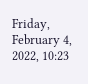Friday, February 4, 2022, 10:23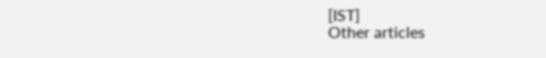[IST]
Other articles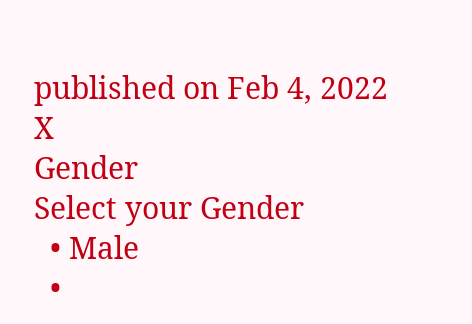published on Feb 4, 2022
X
Gender
Select your Gender
  • Male
  •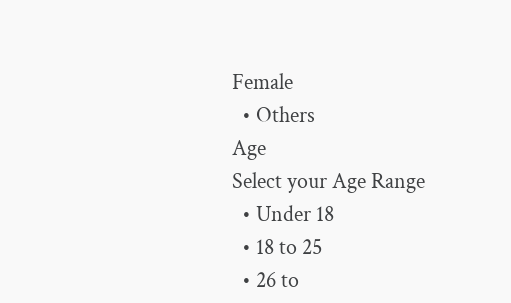Female
  • Others
Age
Select your Age Range
  • Under 18
  • 18 to 25
  • 26 to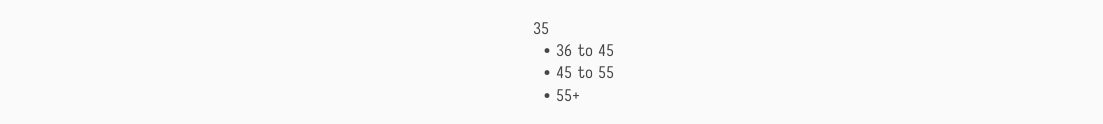35
  • 36 to 45
  • 45 to 55
  • 55+